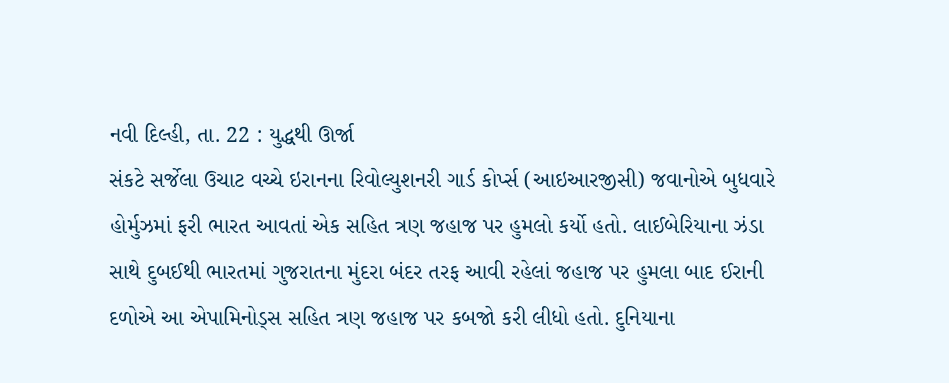નવી દિલ્હી, તા. 22 : યુદ્ધથી ઊર્જા
સંકટે સર્જેલા ઉચાટ વચ્ચે ઇરાનના રિવોલ્યુશનરી ગાર્ડ કોર્પ્સ (આઇઆરજીસી) જવાનોએ બુધવારે
હોર્મુઝમાં ફરી ભારત આવતાં એક સહિત ત્રણ જહાજ પર હુમલો કર્યો હતો. લાઈબેરિયાના ઝંડા
સાથે દુબઈથી ભારતમાં ગુજરાતના મુંદરા બંદર તરફ આવી રહેલાં જહાજ પર હુમલા બાદ ઈરાની
દળોએ આ એપામિનોડ્સ સહિત ત્રણ જહાજ પર કબજો કરી લીધો હતો. દુનિયાના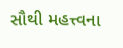સૌથી મહત્ત્વના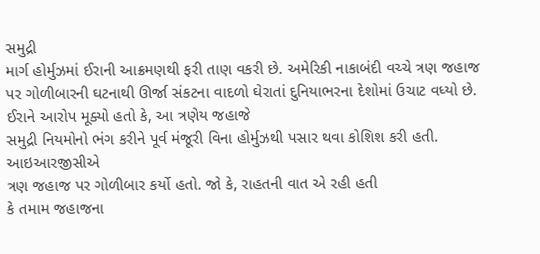સમુદ્રી
માર્ગ હોર્મુઝમાં ઈરાની આક્રમણથી ફરી તાણ વકરી છે. અમેરિકી નાકાબંદી વચ્ચે ત્રણ જહાજ
પર ગોળીબારની ઘટનાથી ઊર્જા સંકટના વાદળો ઘેરાતાં દુનિયાભરના દેશોમાં ઉચાટ વધ્યો છે.
ઈરાને આરોપ મૂક્યો હતો કે, આ ત્રણેય જહાજે
સમુદ્રી નિયમોનો ભંગ કરીને પૂર્વ મંજૂરી વિના હોર્મુઝથી પસાર થવા કોશિશ કરી હતી. આઇઆરજીસીએ
ત્રણ જહાજ પર ગોળીબાર કર્યો હતો. જો કે, રાહતની વાત એ રહી હતી
કે તમામ જહાજના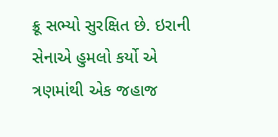ક્રૂ સભ્યો સુરક્ષિત છે. ઇરાની સેનાએ હુમલો કર્યો એ ત્રણમાંથી એક જહાજ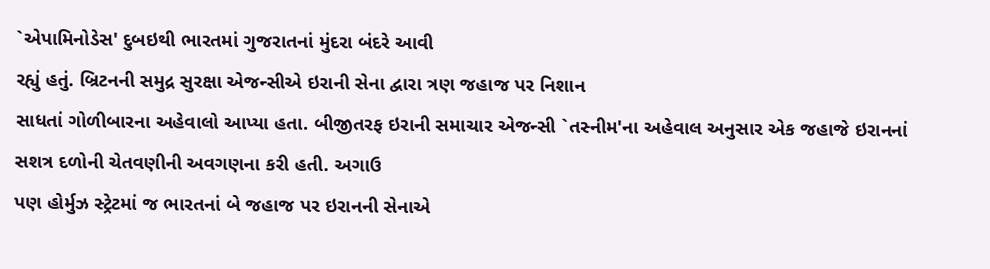`એપામિનોડેસ' દુબઇથી ભારતમાં ગુજરાતનાં મુંદરા બંદરે આવી
રહ્યું હતું. બ્રિટનની સમુદ્ર સુરક્ષા એજન્સીએ ઇરાની સેના દ્વારા ત્રણ જહાજ પર નિશાન
સાધતાં ગોળીબારના અહેવાલો આપ્યા હતા. બીજીતરફ ઇરાની સમાચાર એજન્સી `તસ્નીમ'ના અહેવાલ અનુસાર એક જહાજે ઇરાનનાં સશત્ર દળોની ચેતવણીની અવગણના કરી હતી. અગાઉ
પણ હોર્મુઝ સ્ટ્રેટમાં જ ભારતનાં બે જહાજ પર ઇરાનની સેનાએ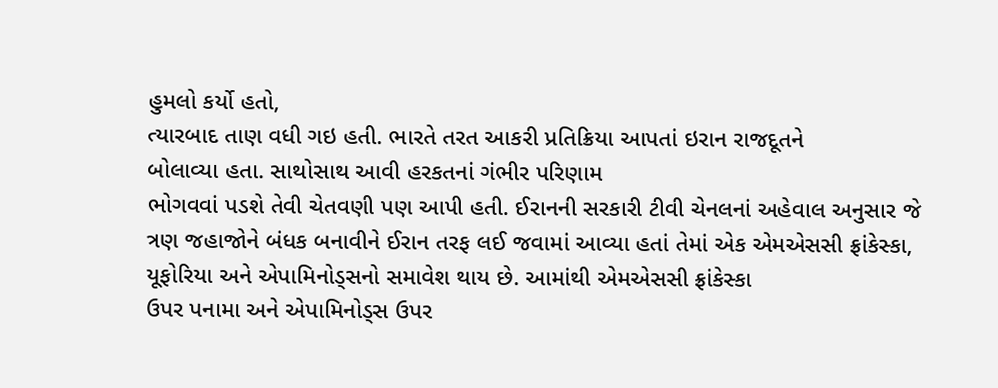હુમલો કર્યો હતો,
ત્યારબાદ તાણ વધી ગઇ હતી. ભારતે તરત આકરી પ્રતિક્રિયા આપતાં ઇરાન રાજદૂતને
બોલાવ્યા હતા. સાથોસાથ આવી હરકતનાં ગંભીર પરિણામ
ભોગવવાં પડશે તેવી ચેતવણી પણ આપી હતી. ઈરાનની સરકારી ટીવી ચેનલનાં અહેવાલ અનુસાર જે
ત્રણ જહાજોને બંધક બનાવીને ઈરાન તરફ લઈ જવામાં આવ્યા હતાં તેમાં એક એમએસસી ફ્રાંકેસ્કા,
યૂફોરિયા અને એપામિનોડ્સનો સમાવેશ થાય છે. આમાંથી એમએસસી ફ્રાંકેસ્કા
ઉપર પનામા અને એપામિનોડ્સ ઉપર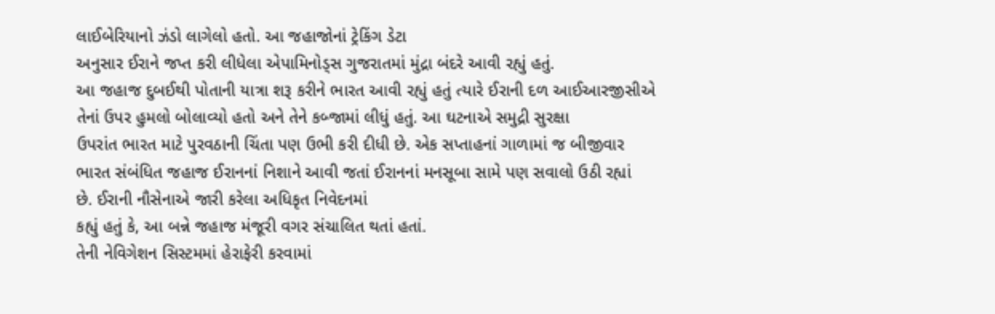લાઈબેરિયાનો ઝંડો લાગેલો હતો. આ જહાજોનાં ટ્રેકિંગ ડેટા
અનુસાર ઈરાને જપ્ત કરી લીધેલા એપામિનોડ્સ ગુજરાતમાં મુંદ્રા બંદરે આવી રહ્યું હતું.
આ જહાજ દુબઈથી પોતાની યાત્રા શરૂ કરીને ભારત આવી રહ્યું હતું ત્યારે ઈરાની દળ આઈઆરજીસીએ
તેનાં ઉપર હુમલો બોલાવ્યો હતો અને તેને કબ્જામાં લીધું હતું. આ ઘટનાએ સમુદ્રી સુરક્ષા
ઉપરાંત ભારત માટે પુરવઠાની ચિંતા પણ ઉભી કરી દીધી છે. એક સપ્તાહનાં ગાળામાં જ બીજીવાર
ભારત સંબંધિત જહાજ ઈરાનનાં નિશાને આવી જતાં ઈરાનનાં મનસૂબા સામે પણ સવાલો ઉઠી રહ્યાં
છે. ઈરાની નૌસેનાએ જારી કરેલા અધિકૃત નિવેદનમાં
કહ્યું હતું કે, આ બન્ને જહાજ મંજૂરી વગર સંચાલિત થતાં હતાં.
તેની નેવિગેશન સિસ્ટમમાં હેરાફેરી કરવામાં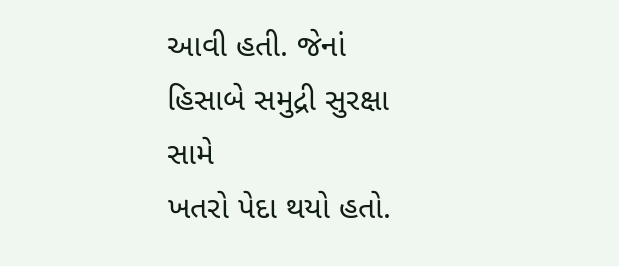આવી હતી. જેનાં હિસાબે સમુદ્રી સુરક્ષા સામે
ખતરો પેદા થયો હતો.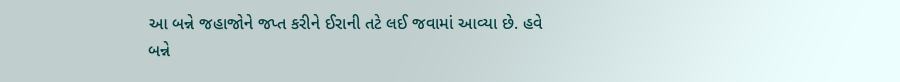આ બન્ને જહાજોને જપ્ત કરીને ઈરાની તટે લઈ જવામાં આવ્યા છે. હવે
બન્ને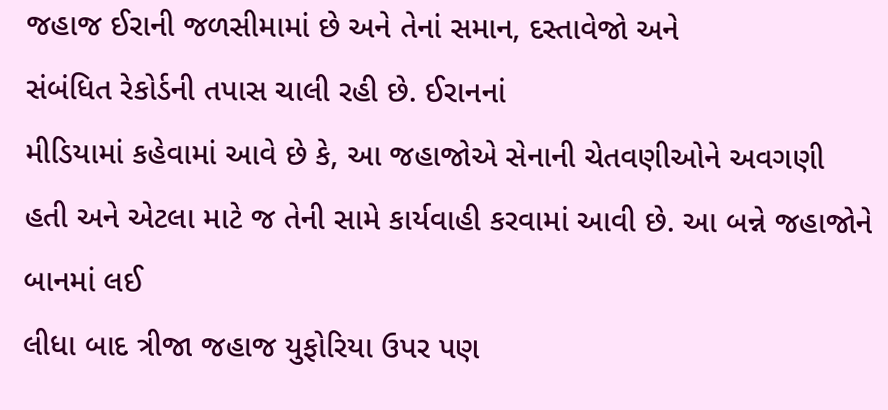જહાજ ઈરાની જળસીમામાં છે અને તેનાં સમાન, દસ્તાવેજો અને
સંબંધિત રેકોર્ડની તપાસ ચાલી રહી છે. ઈરાનનાં
મીડિયામાં કહેવામાં આવે છે કે, આ જહાજોએ સેનાની ચેતવણીઓને અવગણી
હતી અને એટલા માટે જ તેની સામે કાર્યવાહી કરવામાં આવી છે. આ બન્ને જહાજોને બાનમાં લઈ
લીધા બાદ ત્રીજા જહાજ યુફોરિયા ઉપર પણ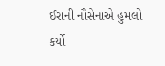ઈરાની નૌસેનાએ હુમલો કર્યો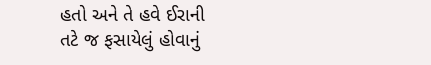હતો અને તે હવે ઈરાની
તટે જ ફસાયેલું હોવાનું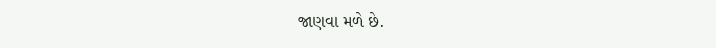જાણવા મળે છે.